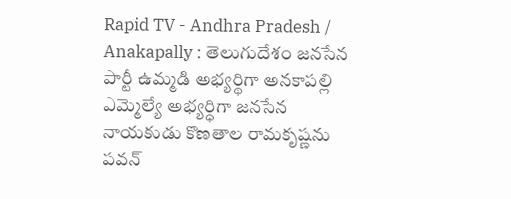Rapid TV - Andhra Pradesh / Anakapally : తెలుగుదేశం జనసేన పార్టీ ఉమ్మడి అభ్యర్థిగా అనకాపల్లి ఎమ్మెల్యే అభ్యర్ధిగా జనసేన నాయకుడు కొణతాల రామకృష్ణను పవన్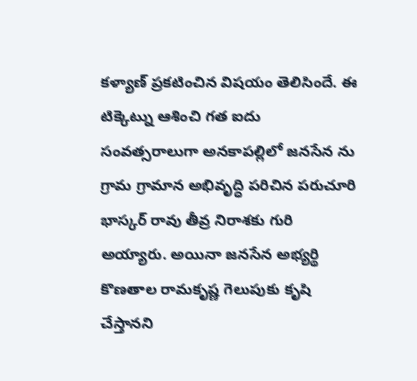కళ్యాణ్ ప్రకటించిన విషయం తెలిసిందే. ఈ టిక్కెట్ను ఆశించి గత ఐదు సంవత్సరాలుగా అనకాపల్లిలో జనసేన ను గ్రామ గ్రామాన అభివృద్ధి పరిచిన పరుచూరి భాస్కర్ రావు తీవ్ర నిరాశకు గురి అయ్యారు. అయినా జనసేన అభ్యర్థి కొణతాల రామకృష్ణ గెలుపుకు కృషి చేస్తానని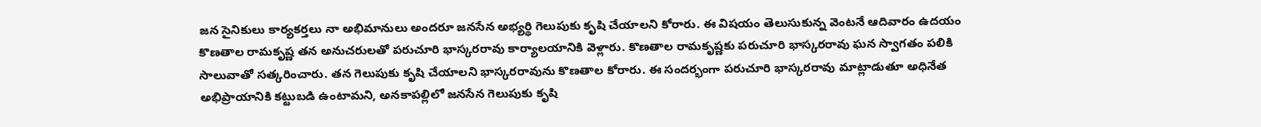జన సైనికులు కార్యకర్తలు నా అభిమానులు అందరూ జనసేన అభ్యర్థి గెలుపుకు కృషి చేయాలని కోరారు. ఈ విషయం తెలుసుకున్న వెంటనే ఆదివారం ఉదయం కొణతాల రామకృష్ణ తన అనుచరులతో పరుచూరి భాస్కరరావు కార్యాలయానికి వెళ్లారు. కొణతాల రామకృష్ణకు పరుచూరి భాస్కరరావు ఘన స్వాగతం పలికి సాలువాతో సత్కరించారు. తన గెలుపుకు కృషి చేయాలని భాస్కరరావును కొణతాల కోరారు. ఈ సందర్భంగా పరుచూరి భాస్కరరావు మాట్లాడుతూ అధినేత అభిప్రాయానికి కట్టుబడి ఉంటామని, అనకాపల్లిలో జనసేన గెలుపుకు కృషి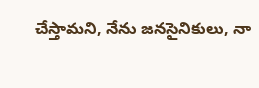చేస్తామని, నేను జనసైనికులు, నా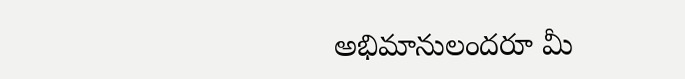అభిమానులందరూ మీ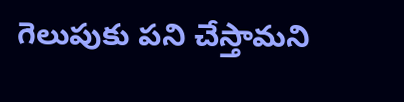గెలుపుకు పని చేస్తామని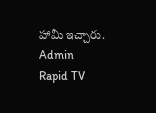హామీ ఇచ్చారు.
Admin
Rapid TV